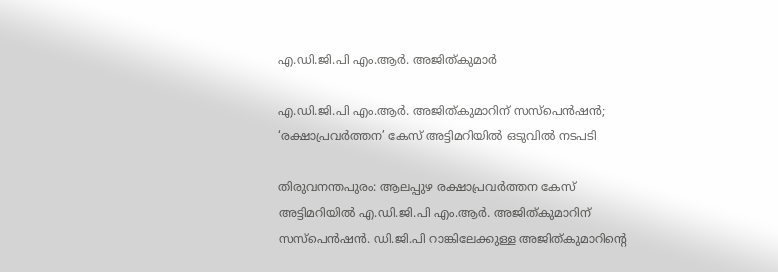എ.ഡി.ജി.പി എം.ആർ. അജിത്കുമാർ

എ.ഡി.ജി.പി എം.ആർ. അജിത്കുമാറിന് സസ്പെൻഷൻ; ‘രക്ഷാപ്രവര്‍ത്തന’ കേസ് അട്ടിമറിയിൽ ഒടുവിൽ നടപടി

തിരുവനന്തപുരം: ആലപ്പുഴ രക്ഷാപ്രവർത്തന കേസ് അട്ടിമറിയിൽ എ.ഡി.ജി.പി എം.ആർ. അജിത്കുമാറിന് സസ്പെൻഷൻ. ഡി.ജി.പി റാങ്കിലേക്കുള്ള അജിത്കുമാറിന്‍റെ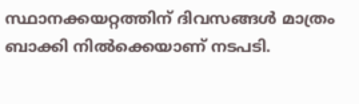സ്ഥാനക്കയറ്റത്തിന് ദിവസങ്ങൾ മാത്രം ബാക്കി നിൽക്കെയാണ് നടപടി.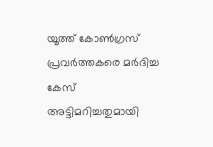യൂത്ത് കോൺഗ്രസ് പ്രവർത്തകരെ മർദിച്ച കേസ് അട്ടിമറിച്ചതുമായി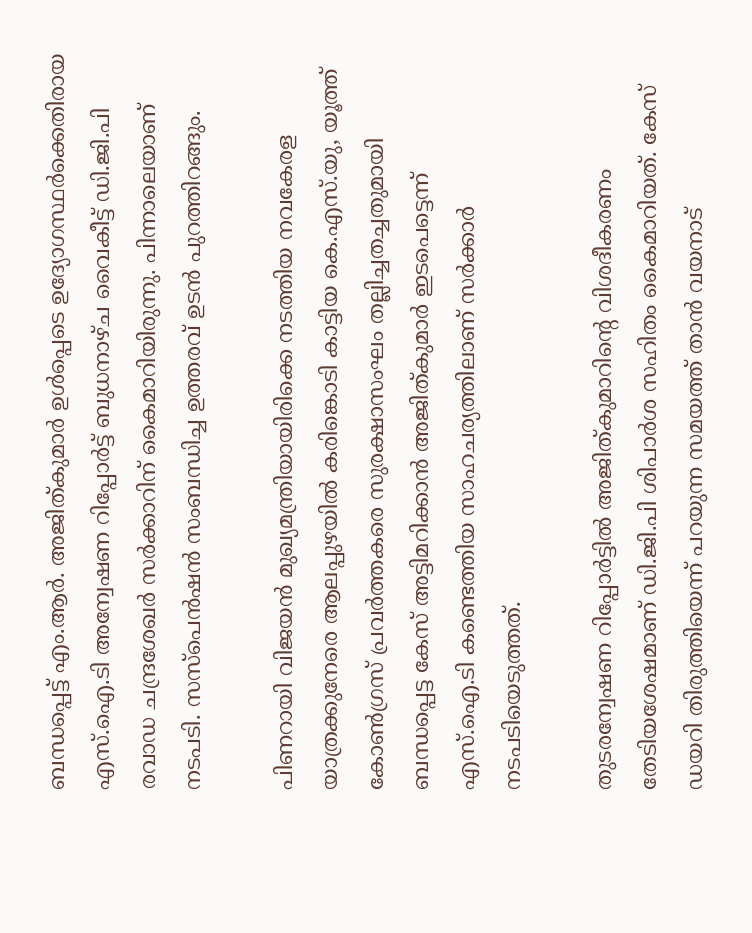ബന്ധപ്പെട്ട് എം.ആര്‍. അജിത്കുമാർ ഉൾപ്പെടെ ഉദ്യോഗസ്ഥർക്കെതിരായ എസ്.ഐ.ടി അന്വേഷണ റിപ്പോർട്ട് ബുധനാഴ്ച വൈകീട്ട് ഡി.ജി.പി രവാഡ ചന്ദ്രശേഖർ സർക്കാറിന് കൈമാറിയിരുന്നു. പിന്നാലെയാണ് നടപടി. സസ്പെൻഷൻ സംബന്ധിച്ച ഉത്തരവ് ഉടൻ പുറത്തിറങ്ങും.

പിണറായി വിജയന്‍ മുഖ്യമന്ത്രിയായിരിക്കെ നടത്തിയ നവകേരള യാത്രക്കുനേരെ ആലപ്പുഴയില്‍ കരിങ്കൊടി കാട്ടിയ കെ.എസ്‍.യു, യൂത്ത് കോണ്‍ഗ്രസ് പ്രവര്‍ത്തകരെ സുരക്ഷാസംഘം തല്ലിച്ചതച്ചതുമായി ബന്ധപ്പെട്ട കേസ് അട്ടിമറിക്കാന്‍ അജിത്കുമാര്‍ ഇടപെട്ടെന്ന് എസ്‌.ഐ.ടി കണ്ടെത്തിയ സാഹചര്യത്തിലാണ് സര്‍ക്കാര്‍ നടപടിയെടുത്തത്.

തുടരന്വേഷണ റിപ്പോർട്ടിൽ അജിത്കുമാറിന്‍റെ വിശദീകരണം തേടിയശേഷമാണ് ഡി.ജി.പി ശിപാർശ സഹിതം കൈമാറിയത്. കേസ് ഡയറി തിരുത്തിയെന്ന് പറയുന്ന സമയത്ത് താൻ വയനാട്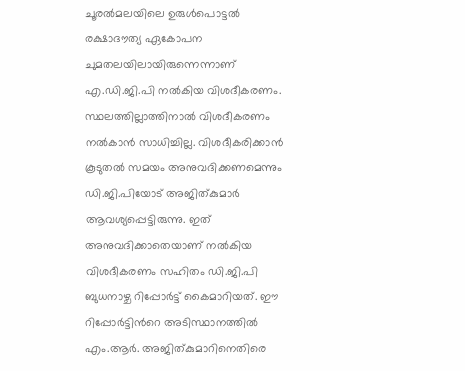ചൂരൽമലയിലെ ഉരുൾപൊട്ടൽ രക്ഷാദൗത്യ ഏകോപന ചുമതലയിലായിരുന്നെന്നാണ് എ.ഡി.ജി.പി നൽകിയ വിശദീകരണം. സ്ഥലത്തില്ലാത്തിനാൽ വിശദീകരണം നൽകാൻ സാധിച്ചില്ല. വിശദീകരിക്കാൻ കൂടുതൽ സമയം അനുവദിക്കണമെന്നും ഡി.ജി.പിയോട് അജിത്കുമാർ ആവശ്യപ്പെട്ടിരുന്നു. ഇത് അനുവദിക്കാതെയാണ് നൽകിയ വിശദീകരണം സഹിതം ഡി.ജി.പി ബുധനാഴ്ച റിപ്പോർട്ട് കൈമാറിയത്. ഈ റിപ്പോർട്ടിന്‍റെ അടിസ്ഥാനത്തിൽ എം.ആർ. അജിത്കുമാറിനെതിരെ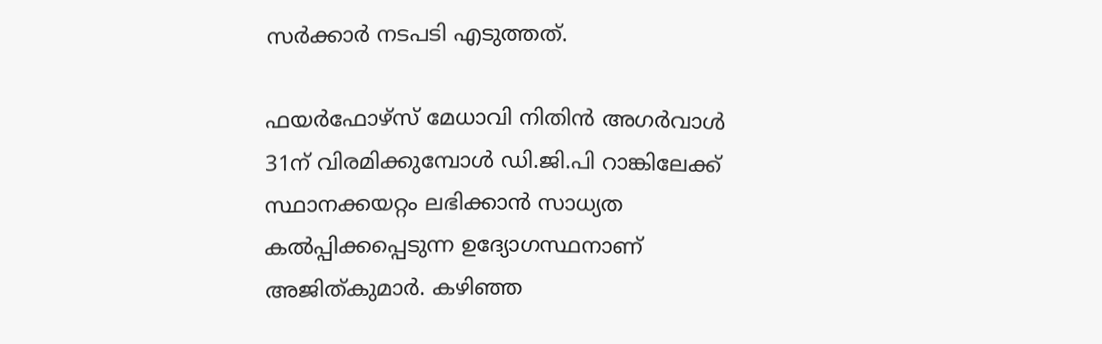സർക്കാർ നടപടി എടുത്തത്.

ഫയർഫോഴ്സ് മേധാവി നിതിന്‍ അഗര്‍വാള്‍ 31ന് വിരമിക്കുമ്പോള്‍ ഡി.ജി.പി റാങ്കിലേക്ക് സ്ഥാനക്കയറ്റം ലഭിക്കാന്‍ സാധ്യത കല്‍പ്പിക്കപ്പെടുന്ന ഉദ്യോഗസ്ഥനാണ് അജിത്കുമാര്‍. കഴിഞ്ഞ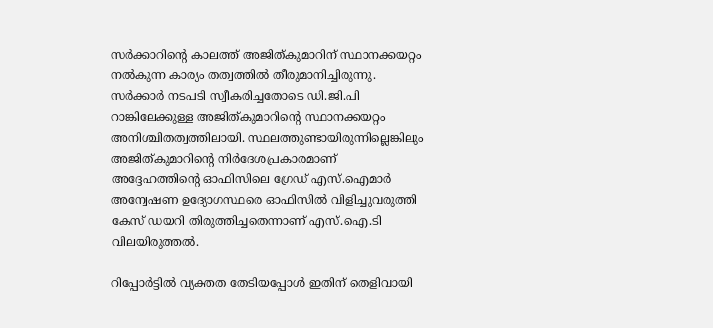സർക്കാറിന്‍റെ കാലത്ത് അജിത്കുമാറിന് സ്ഥാനക്കയറ്റം നൽകുന്ന കാര്യം തത്വത്തിൽ തീരുമാനിച്ചിരുന്നു. സർക്കാർ നടപടി സ്വീകരിച്ചതോടെ ഡി.ജി.പി റാങ്കിലേക്കുള്ള അജിത്കുമാറിന്‍റെ സ്ഥാനക്കയറ്റം അനിശ്ചിതത്വത്തിലായി. സ്ഥലത്തുണ്ടായിരുന്നില്ലെങ്കിലും അജിത്കുമാറിന്റെ നിര്‍ദേശപ്രകാരമാണ് അദ്ദേഹത്തിന്‍റെ ഓഫിസിലെ ഗ്രേഡ് എസ്‌.ഐമാര്‍ അന്വേഷണ ഉദ്യോഗസ്ഥരെ ഓഫിസിൽ വിളിച്ചുവരുത്തി കേസ് ഡയറി തിരുത്തിച്ചതെന്നാണ് എസ്‌.ഐ.ടി വിലയിരുത്തല്‍.

റിപ്പോര്‍ട്ടില്‍ വ്യക്തത തേടിയപ്പോള്‍ ഇതിന് തെളിവായി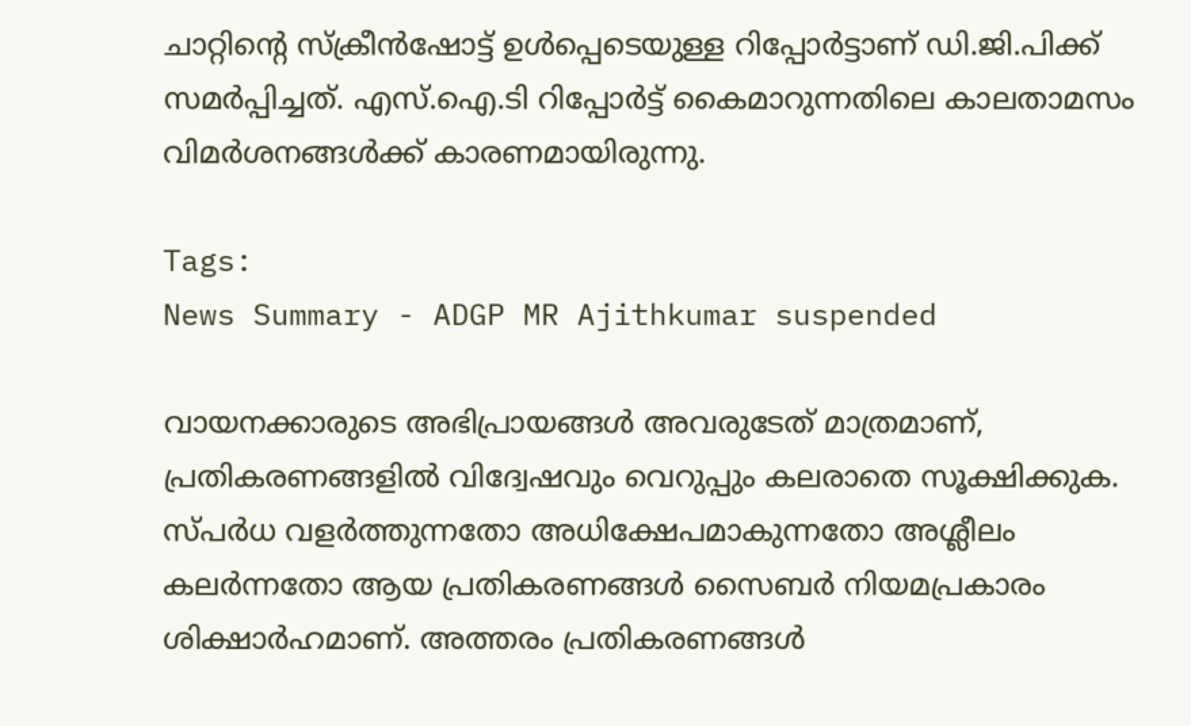ചാറ്റിന്‍റെ സ്ക്രീൻഷോട്ട് ഉൾപ്പെടെയുള്ള റിപ്പോർട്ടാണ് ഡി.ജി.പിക്ക് സമർപ്പിച്ചത്. എസ്.ഐ.ടി റിപ്പോർട്ട് കൈമാറുന്നതിലെ കാലതാമസം വിമർശനങ്ങൾക്ക് കാരണമായിരുന്നു.

Tags:
News Summary - ADGP MR Ajithkumar suspended

വായനക്കാരുടെ അഭിപ്രായങ്ങള്‍ അവരുടേത് മാത്രമാണ്, പ്രതികരണങ്ങളിൽ വിദ്വേഷവും വെറുപ്പും കലരാതെ സൂക്ഷിക്കുക. സ്പർധ വളർത്തുന്നതോ അധിക്ഷേപമാകുന്നതോ അശ്ലീലം കലർന്നതോ ആയ പ്രതികരണങ്ങൾ സൈബർ നിയമപ്രകാരം ശിക്ഷാർഹമാണ്. അത്തരം പ്രതികരണങ്ങൾ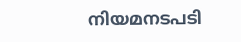നിയമനടപടി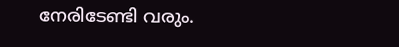നേരിടേണ്ടി വരും.